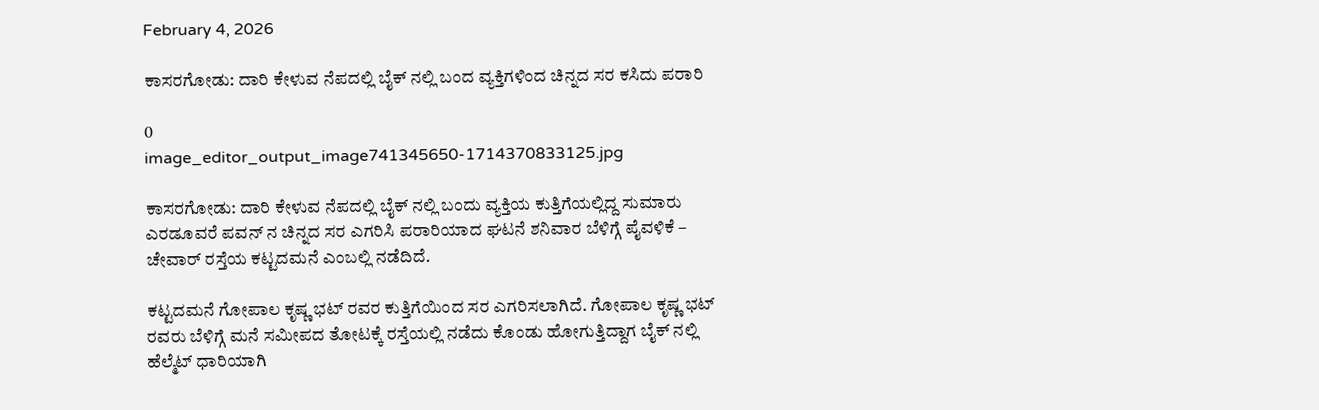February 4, 2026

ಕಾಸರಗೋಡು: ದಾರಿ ಕೇಳುವ ನೆಪದಲ್ಲಿ ಬೈಕ್ ನಲ್ಲಿ ಬಂದ ವ್ಯಕ್ತಿಗಳಿಂದ ಚಿನ್ನದ ಸರ ಕಸಿದು ಪರಾರಿ

0
image_editor_output_image741345650-1714370833125.jpg

ಕಾಸರಗೋಡು: ದಾರಿ ಕೇಳುವ ನೆಪದಲ್ಲಿ ಬೈಕ್ ನಲ್ಲಿ ಬಂದು ವ್ಯಕ್ತಿಯ ಕುತ್ತಿಗೆಯಲ್ಲಿದ್ದ ಸುಮಾರು ಎರಡೂವರೆ ಪವನ್ ನ ಚಿನ್ನದ ಸರ ಎಗರಿಸಿ ಪರಾರಿಯಾದ ಘಟನೆ ಶನಿವಾರ ಬೆಳಿಗ್ಗೆ ಪೈವಳಿಕೆ – ಚೇವಾರ್ ರಸ್ತೆಯ ಕಟ್ಟದಮನೆ ಎಂಬಲ್ಲಿ ನಡೆದಿದೆ.

ಕಟ್ಟದಮನೆ ಗೋಪಾಲ ಕೃಷ್ಣ ಭಟ್ ರವರ ಕುತ್ತಿಗೆಯಿಂದ ಸರ ಎಗರಿಸಲಾಗಿದೆ. ಗೋಪಾಲ ಕೃಷ್ಣ ಭಟ್ ರವರು ಬೆಳಿಗ್ಗೆ ಮನೆ ಸಮೀಪದ ತೋಟಕ್ಕೆ ರಸ್ತೆಯಲ್ಲಿ ನಡೆದು ಕೊಂಡು ಹೋಗುತ್ತಿದ್ದಾಗ ಬೈಕ್ ನಲ್ಲಿ ಹೆಲ್ಮೆಟ್ ಧಾರಿಯಾಗಿ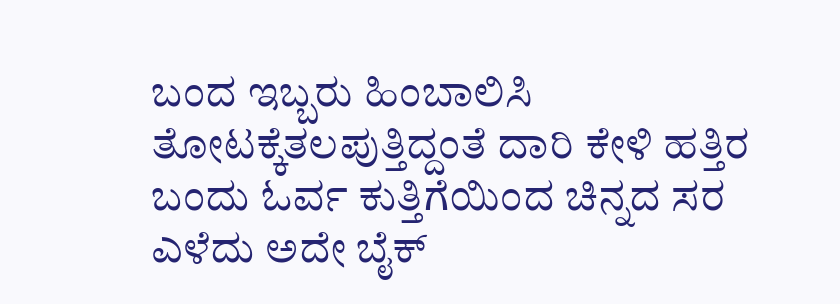ಬಂದ ಇಬ್ಬರು ಹಿಂಬಾಲಿಸಿ ತೋಟಕ್ಕೆತಲಪುತ್ತಿದ್ದಂತೆ ದಾರಿ ಕೇಳಿ ಹತ್ತಿರ ಬಂದು ಓರ್ವ ಕುತ್ತಿಗೆಯಿಂದ ಚಿನ್ನದ ಸರ ಎಳೆದು ಅದೇ ಬೈಕ್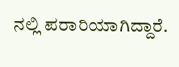ನಲ್ಲಿ ಪರಾರಿಯಾಗಿದ್ದಾರೆ.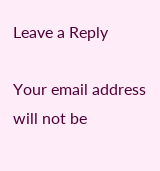Leave a Reply

Your email address will not be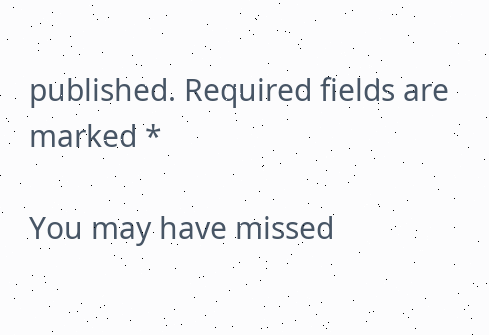published. Required fields are marked *

You may have missed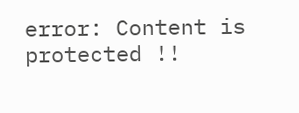error: Content is protected !!